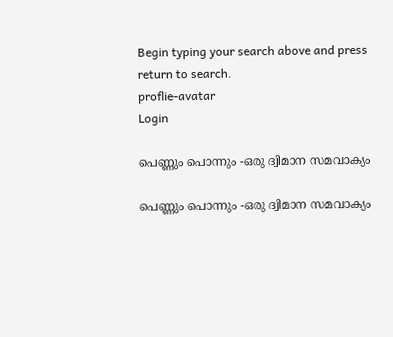Begin typing your search above and press return to search.
proflie-avatar
Login

പെണ്ണും പൊന്നും -ഒരു ദ്വിമാന സമവാക്യം

പെണ്ണും പൊന്നും -ഒരു ദ്വിമാന സമവാക്യം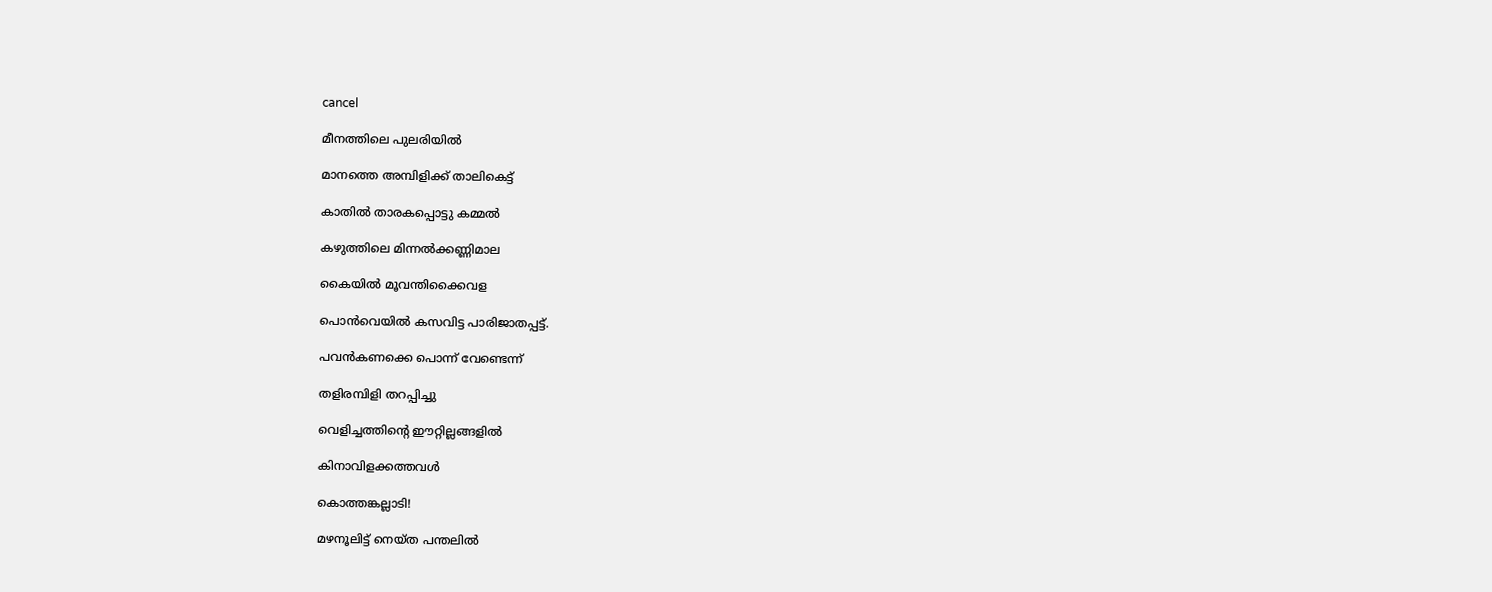cancel

മീനത്തിലെ പുലരിയിൽ

മാനത്തെ അമ്പിളിക്ക് താലികെട്ട്

കാതിൽ താരകപ്പൊട്ടു കമ്മൽ

കഴുത്തിലെ മിന്നൽക്കണ്ണിമാല

കൈയിൽ മൂവന്തിക്കൈവള

പൊൻവെയിൽ കസവിട്ട പാരിജാതപ്പട്ട്.

പവൻകണക്കെ പൊന്ന് വേണ്ടെന്ന്

തളിരമ്പിളി തറപ്പിച്ചു

വെളിച്ചത്തിന്റെ ഈറ്റില്ലങ്ങളിൽ

കിനാവിളക്കത്തവൾ

കൊത്തങ്കല്ലാടി!

മഴനൂലിട്ട് നെയ്ത പന്തലിൽ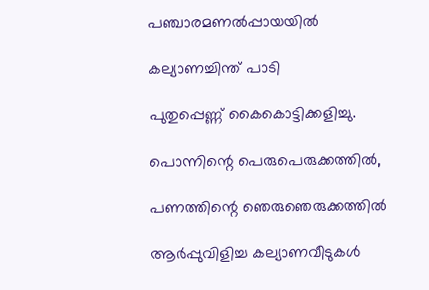പഞ്ചാരമണൽപ്പായയിൽ

കല്യാണച്ചിന്ത് പാടി

പുതുപ്പെണ്ണ് കൈകൊട്ടിക്കളിച്ചു.

പൊന്നിന്റെ പെരുപെരുക്കത്തിൽ,

പണത്തിന്റെ ഞെരുഞെരുക്കത്തിൽ

ആർപ്പുവിളിച്ച കല്യാണവീടുകൾ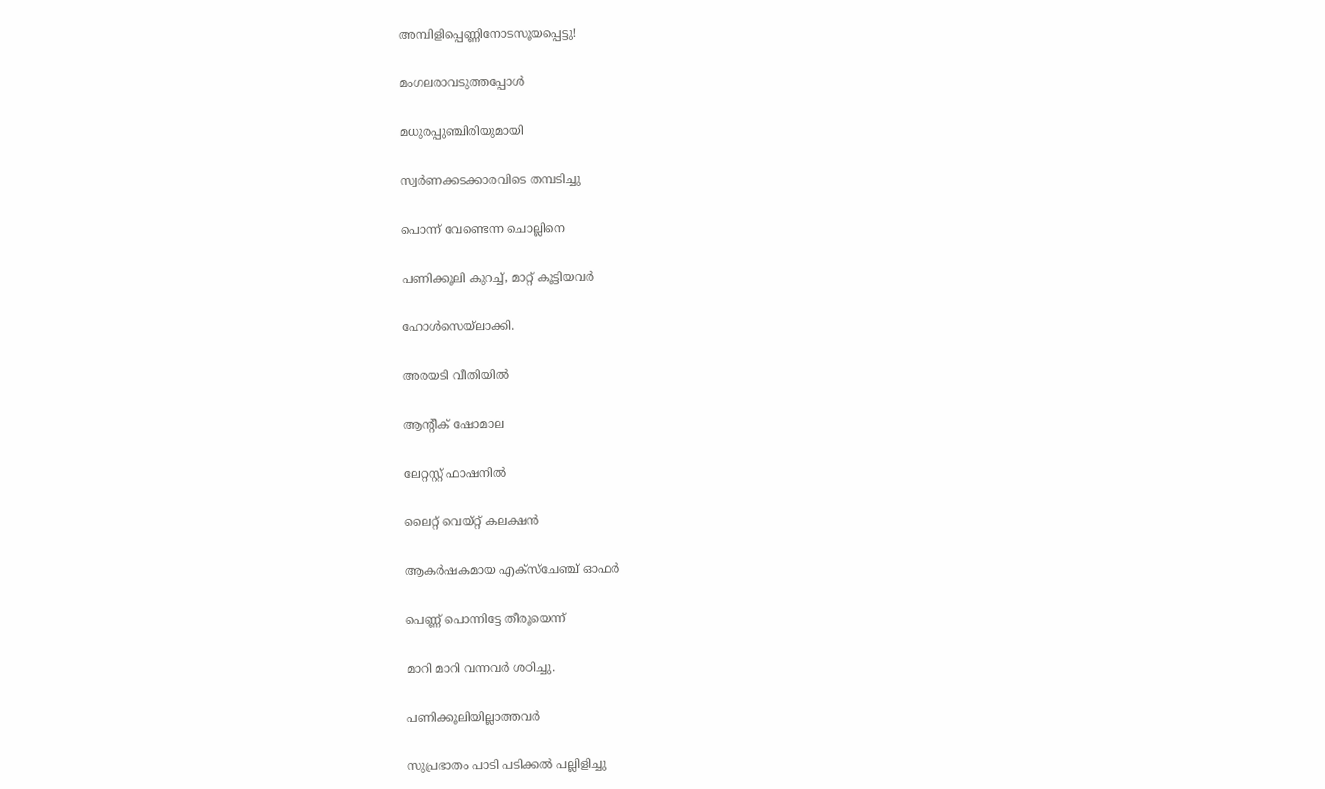അമ്പിളിപ്പെണ്ണിനോടസൂയപ്പെട്ടു!

മംഗലരാവടുത്തപ്പോൾ

മധുരപ്പുഞ്ചിരിയുമായി

സ്വർണക്കടക്കാരവിടെ തമ്പടിച്ചു

പൊന്ന് വേണ്ടെന്ന ചൊല്ലിനെ

പണിക്കൂലി കുറച്ച്, മാറ്റ് കൂട്ടിയവർ

ഹോൾസെയ്ലാക്കി.

അരയടി വീതിയിൽ

ആന്റീക് ഷോമാല

ലേറ്റസ്റ്റ് ഫാഷനിൽ

ലൈറ്റ് വെയ്റ്റ് കലക്ഷൻ

ആകർഷകമായ എക്സ്ചേഞ്ച് ഓഫർ

പെണ്ണ് പൊന്നിട്ടേ തീരൂയെന്ന്

മാറി മാറി വന്നവർ ശഠിച്ചു.

പണിക്കൂലിയില്ലാത്തവർ

സുപ്രഭാതം പാടി പടിക്കൽ പല്ലിളിച്ചു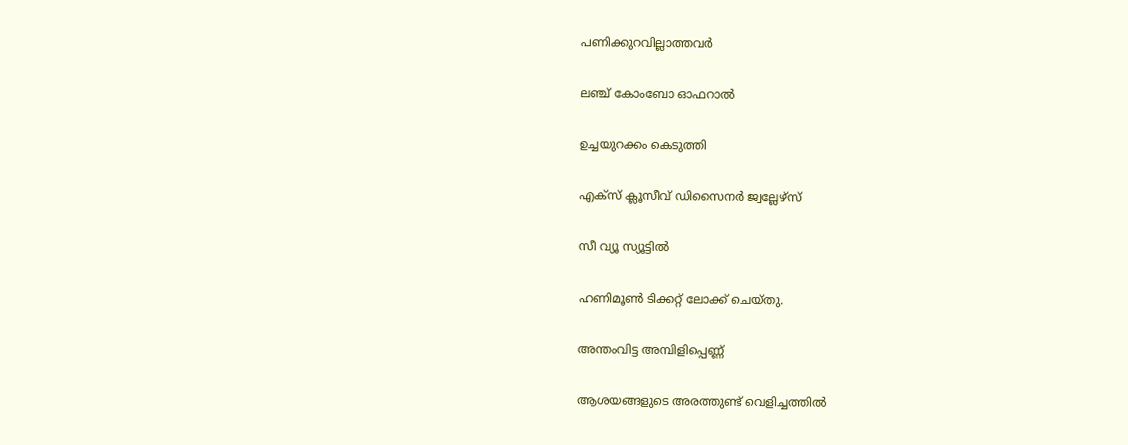പണിക്കുറവില്ലാത്തവർ

ലഞ്ച് കോംബോ ഓഫറാൽ

ഉച്ചയുറക്കം കെടുത്തി

എക്സ് ക്ലൂസീവ് ഡിസൈനർ ജ്വല്ലേഴ്സ്

സീ വ്യൂ സ്യൂട്ടിൽ

ഹണിമൂൺ ടിക്കറ്റ് ലോക്ക് ചെയ്തു.

അന്തംവിട്ട അമ്പിളിപ്പെണ്ണ്

ആശയങ്ങളുടെ അരത്തുണ്ട് വെളിച്ചത്തിൽ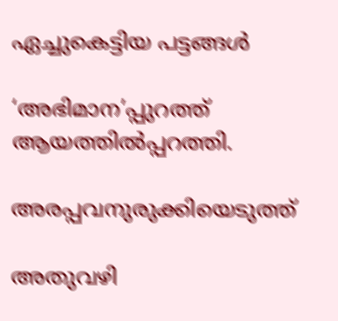ഏച്ചുകെട്ടിയ പട്ടങ്ങൾ

‘അഭിമാന’പ്പുറത്ത് ആയത്തിൽപ്പറത്തി.

അരപ്പവനുരുക്കിയെടുത്ത്

അതുവഴി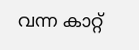വന്ന കാറ്റ്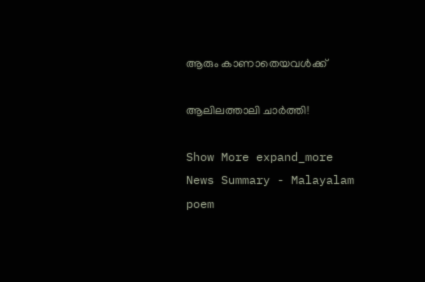ആരും കാണാതെയവൾക്ക്

ആലിലത്താലി ചാർത്തി!

Show More expand_more
News Summary - Malayalam poem